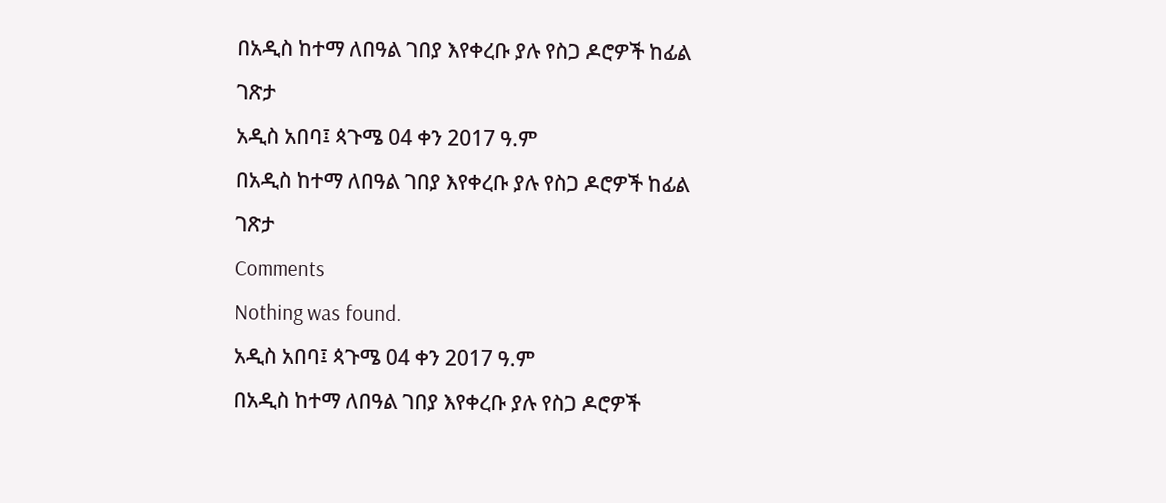በአዲስ ከተማ ለበዓል ገበያ እየቀረቡ ያሉ የስጋ ዶሮዎች ከፊል ገጽታ
አዲስ አበባ፤ ጳጉሜ 04 ቀን 2017 ዓ.ም
በአዲስ ከተማ ለበዓል ገበያ እየቀረቡ ያሉ የስጋ ዶሮዎች ከፊል ገጽታ
Comments
Nothing was found.
አዲስ አበባ፤ ጳጉሜ 04 ቀን 2017 ዓ.ም
በአዲስ ከተማ ለበዓል ገበያ እየቀረቡ ያሉ የስጋ ዶሮዎች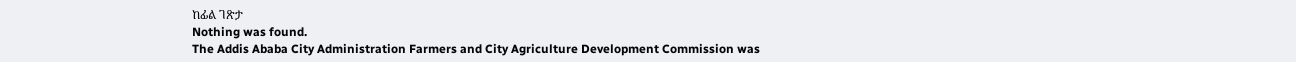ከፊል ገጽታ
Nothing was found.
The Addis Ababa City Administration Farmers and City Agriculture Development Commission was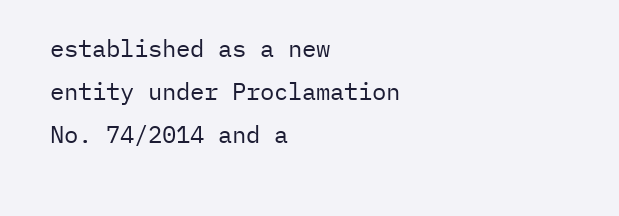established as a new entity under Proclamation No. 74/2014 and a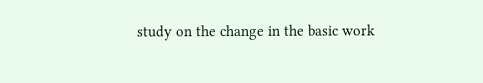study on the change in the basic work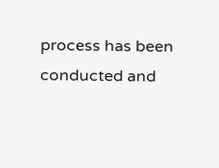process has been conducted and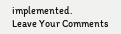implemented.
Leave Your Comments